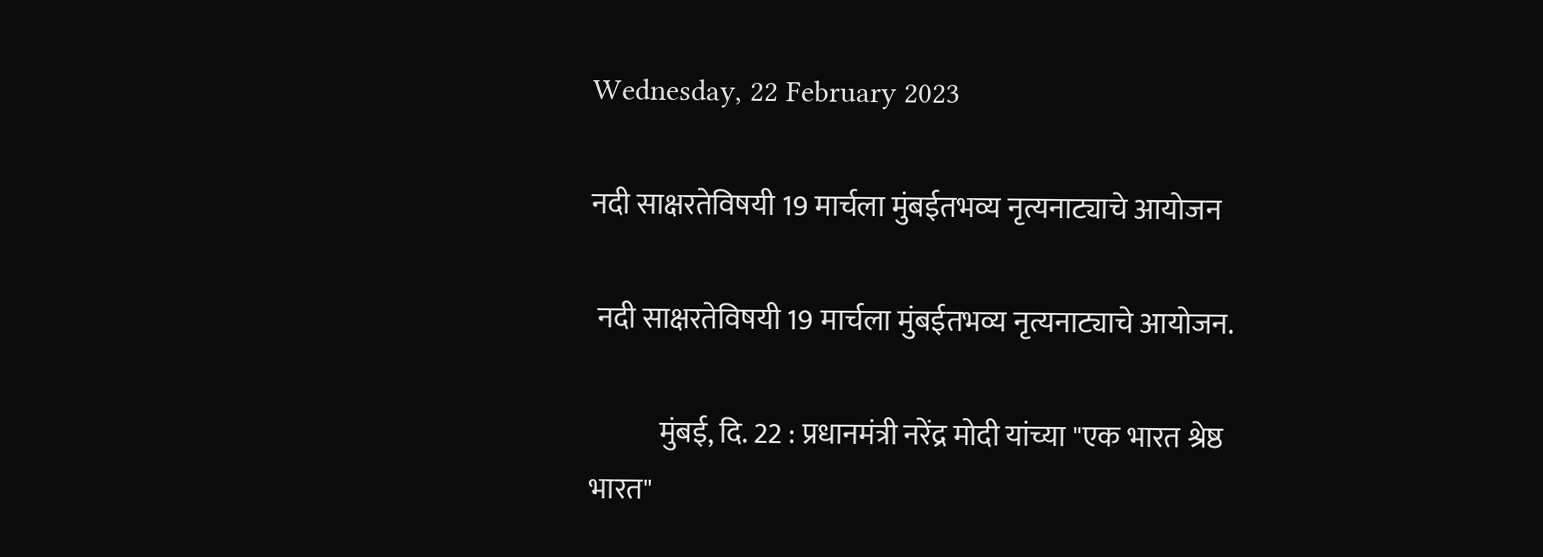Wednesday, 22 February 2023

नदी साक्षरतेविषयी 19 मार्चला मुंबईतभव्य नृत्यनाट्याचे आयोजन

 नदी साक्षरतेविषयी 19 मार्चला मुंबईतभव्य नृत्यनाट्याचे आयोजन.

            मुंबई, दि. 22 : प्रधानमंत्री नरेंद्र मोदी यांच्या "एक भारत श्रेष्ठ भारत"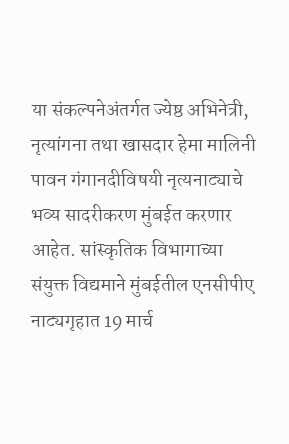या संकल्पनेअंतर्गत ज्येष्ठ अभिनेत्री, नृत्यांगना तथा खासदार हेमा मालिनी पावन गंगानदीविषयी नृत्यनाट्याचे भव्य सादरीकरण मुंबईत करणार आहेत. सांस्कृतिक विभागाच्या संयुक्त विद्यमाने मुंबईतील एनसीपीए नाट्यगृहात 19 मार्च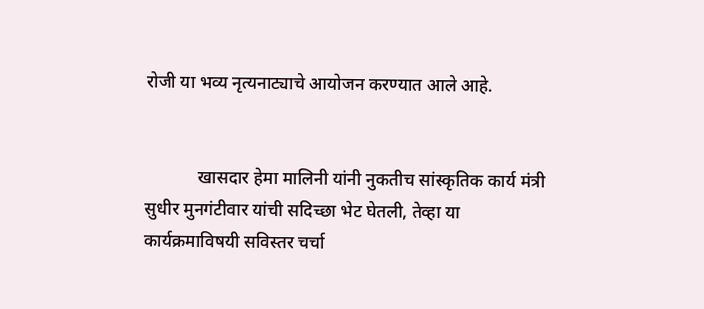रोजी या भव्य नृत्यनाट्याचे आयोजन करण्यात आले आहे.


            खासदार हेमा मालिनी यांनी नुकतीच सांस्कृतिक कार्य मंत्री सुधीर मुनगंटीवार यांची सदिच्छा भेट घेतली, तेव्हा या कार्यक्रमाविषयी सविस्तर चर्चा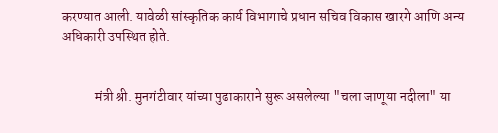करण्यात आली. यावेळी सांस्कृतिक कार्य विभागाचे प्रधान सचिव विकास खारगे आणि अन्य अधिकारी उपस्थित होते.


            मंत्री श्री. मुनगंटीवार यांच्या पुढाकाराने सुरू असलेल्या "चला जाणूया नदीला" या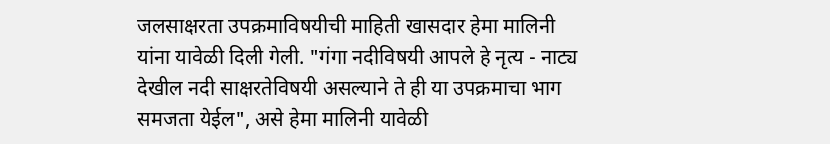जलसाक्षरता उपक्रमाविषयीची माहिती खासदार हेमा मालिनी यांना यावेळी दिली गेली. "गंगा नदीविषयी आपले हे नृत्य - नाट्य देखील नदी साक्षरतेविषयी असल्याने ते ही या उपक्रमाचा भाग समजता येईल", असे हेमा मालिनी यावेळी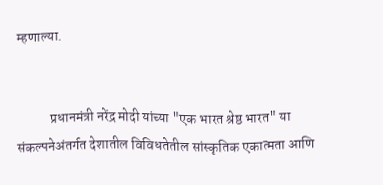म्हणाल्या.


            प्रधानमंत्री नरेंद्र मोदी यांच्या "एक भारत श्रेष्ठ भारत" या संकल्पनेअंतर्गत देशातील विविधतेतील सांस्कृतिक एकात्मता आणि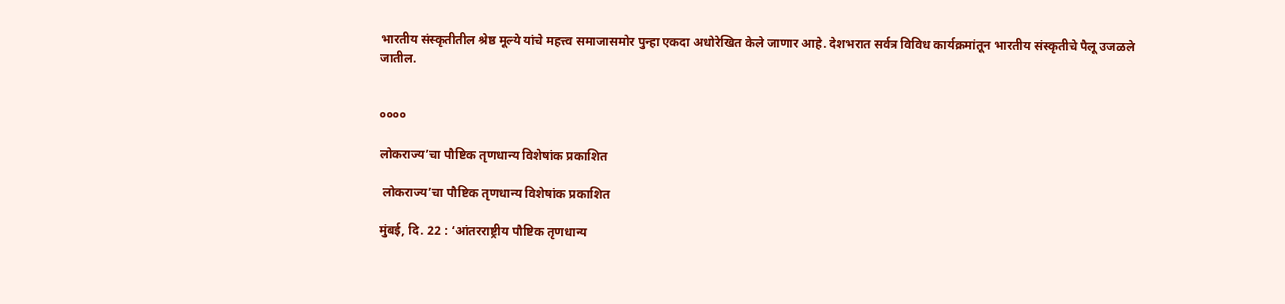भारतीय संस्कृतीतील श्रेष्ठ मूल्ये यांचे महत्त्व समाजासमोर पुन्हा एकदा अधोरेखित केले जाणार आहे. देशभरात सर्वत्र विविध कार्यक्रमांतून भारतीय संस्कृतीचे पैलू उजळले जातील.


००००

लोकराज्य’चा पौष्टिक तृणधान्य विशेषांक प्रकाशित

 लोकराज्य’चा पौष्टिक तृणधान्य विशेषांक प्रकाशित

मुंबई, दि. 22 : ‘आंतरराष्ट्रीय पौष्टिक तृणधान्य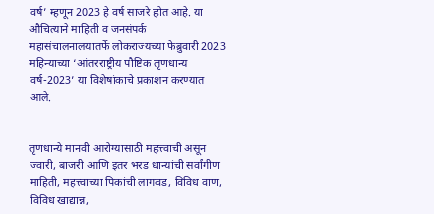वर्ष’ म्हणून 2023 हे वर्ष साजरे होत आहे. या औचित्याने माहिती व जनसंपर्क महासंचालनालयातर्फे लोकराज्यच्या फेब्रुवारी 2023 महिन्याच्या ‘आंतरराष्ट्रीय पौष्टिक तृणधान्य वर्ष-2023’ या विशेषांकाचे प्रकाशन करण्यात आले.


तृणधान्ये मानवी आरोग्यासाठी महत्त्वाची असून ज्वारी, बाजरी आणि इतर भरड धान्यांची सर्वांगीण माहिती, महत्त्वाच्या पिकांची लागवड, विविध वाण, विविध खाद्यान्न,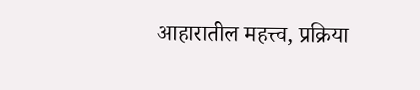आहारातील महत्त्व, प्रक्रिया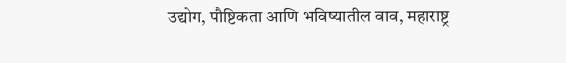उद्योग, पौष्टिकता आणि भविष्यातील वाव, महाराष्ट्र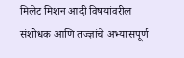मिलेट मिशन आदी विषयांवरील संशोधक आणि तज्ज्ञांचे अभ्यासपूर्ण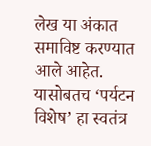लेख या अंकात समाविष्ट करण्यात आले आहेत. यासोबतच ‘पर्यटन विशेष’ हा स्वतंत्र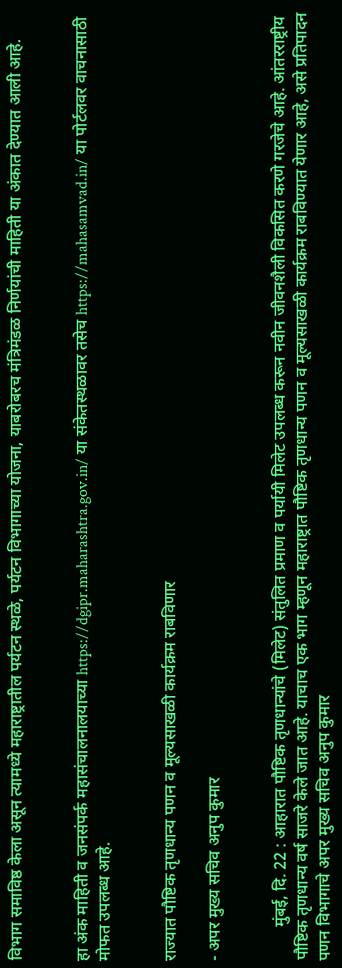विभाग समाविष्ठ केला असून त्यामध्ये महाराष्ट्रातील पर्यटन स्थळे, पर्यटन विभागाच्या योजना, याबरोबरच मंत्रिमंडळ निर्णयांची माहिती या अंकात देण्यात आली आहे.


हा अंक माहिती व जनसंपर्क महासंचालनालयाच्या https://dgipr.maharashtra.gov.in/ या संकेतस्थळावर तसेच https://mahasamvad.in/ या पोर्टलवर वाचनासाठी मोफत उपलब्ध आहे.


राज्यात पौष्टिक तृणधान्य पणन व मूल्यसाखळी कार्यक्रम राबविणार

- अपर मुख्य सचिव अनुप कुमार


        मुंबई, दि. 22 : आहारात ‍पौष्टिक तृणधान्यांचे (मिलेट) संतुलित प्रमाण व पर्यायी मिलेट उपलब्ध करून नवीन जीवनशैली विकसित करणे गरजेचे आहे. आंतरराष्ट्रीय पौष्टिक तृणधान्य वर्ष साजरे केले जात आहे. याचाच एक भाग म्हणून महाराष्ट्रात पौष्टिक तृणधान्य पणन व मूल्यसाखळी कार्यक्रम राबविण्यात येणार आहे, असे प्रतिपादन पणन विभागाचे अपर मुख्य सचिव अनुप कुमार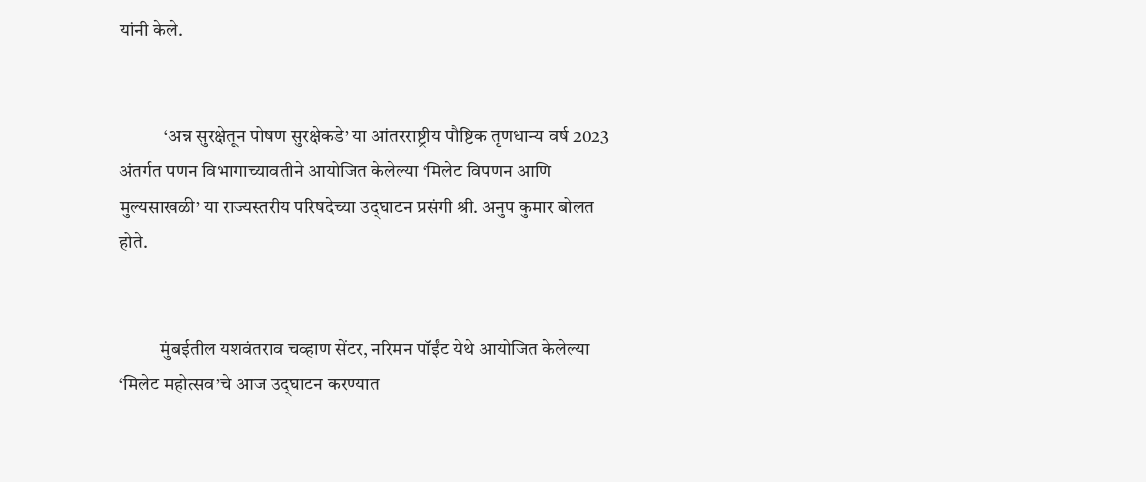यांनी केले.


            ‘अन्न सुरक्षेतून पोषण सुरक्षेकडे’ या आंतरराष्ट्रीय पौष्टिक तृणधान्य वर्ष 2023 अंतर्गत पणन विभागाच्यावतीने आयोजित केलेल्या ‘मिलेट विपणन आणि मुल्यसाखळी’ या राज्यस्तरीय परिषदेच्या उद्‌घाटन प्रसंगी श्री. अनुप कुमार बोलत होते.


           मुंबईतील यशवंतराव चव्हाण सेंटर, नरिमन पॉईंट येथे आयोजित केलेल्या ‘मिलेट महोत्सव’चे आज उद्‌घाटन करण्यात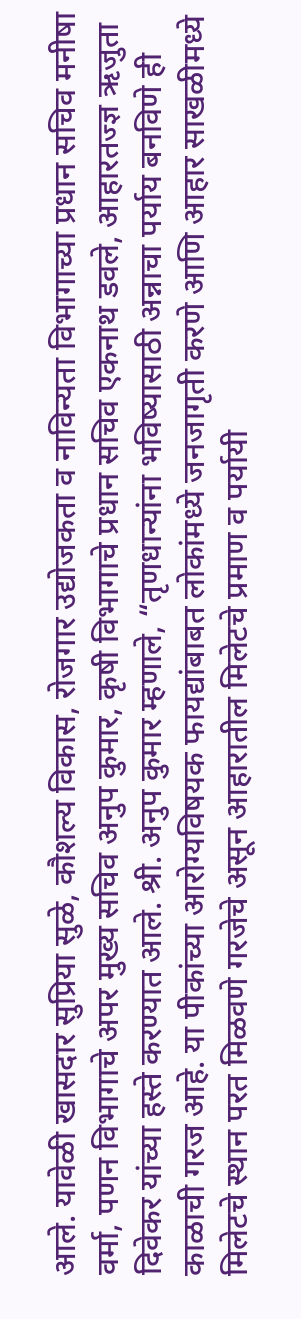आले. यावेळी खासदार सुप्रिया सुळे, कौशल्य विकास, रोजगार उद्योजकता व नाविन्यता विभागाच्या प्रधान सचिव मनीषा वर्मा, पणन विभागाचे अपर मुख्य सचिव अनुप कुमार, कृषी विभागाचे प्रधान सचिव एकनाथ डवले, आहारतज्ज्ञ ऋजुता दिवेकर यांच्या हस्ते करण्यात आले. श्री. अनुप कुमार म्हणाले, “तृणधान्यांना भविष्यासाठी अन्नाचा पर्याय बनविणे ही काळाची गरज आहे. या पीकांच्या आरोग्यविषयक फायद्यांबाबत लोकांमध्ये जनजागृती करणे आणि आहार साखळीमध्ये मिलेटचे स्थान परत मिळवणे गरजेचे असून आहारातील मिलेटचे प्रमाण व पर्यायी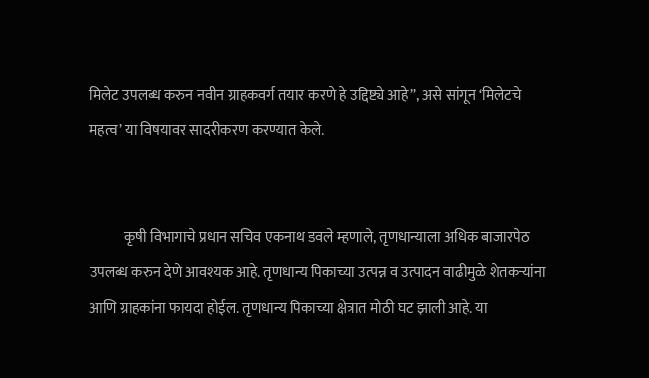मिलेट उपलब्ध करुन नवीन ग्राहकवर्ग तयार करणे हे उद्दिष्ट्ये आहे”, असे सांगून ‘मिलेटचे महत्व’ या विषयावर सादरीकरण करण्यात केले.


            कृषी विभागाचे प्रधान सचिव एकनाथ डवले म्हणाले, तृणधान्याला अधिक बाजारपेठ उपलब्ध करुन देणे आवश्यक आहे. तृणधान्य पिकाच्या उत्पन्न व उत्पादन वाढीमुळे शेतकऱ्यांना आणि ग्राहकांना फायदा होईल. तृणधान्य पिकाच्या क्षेत्रात मोठी घट झाली आहे. या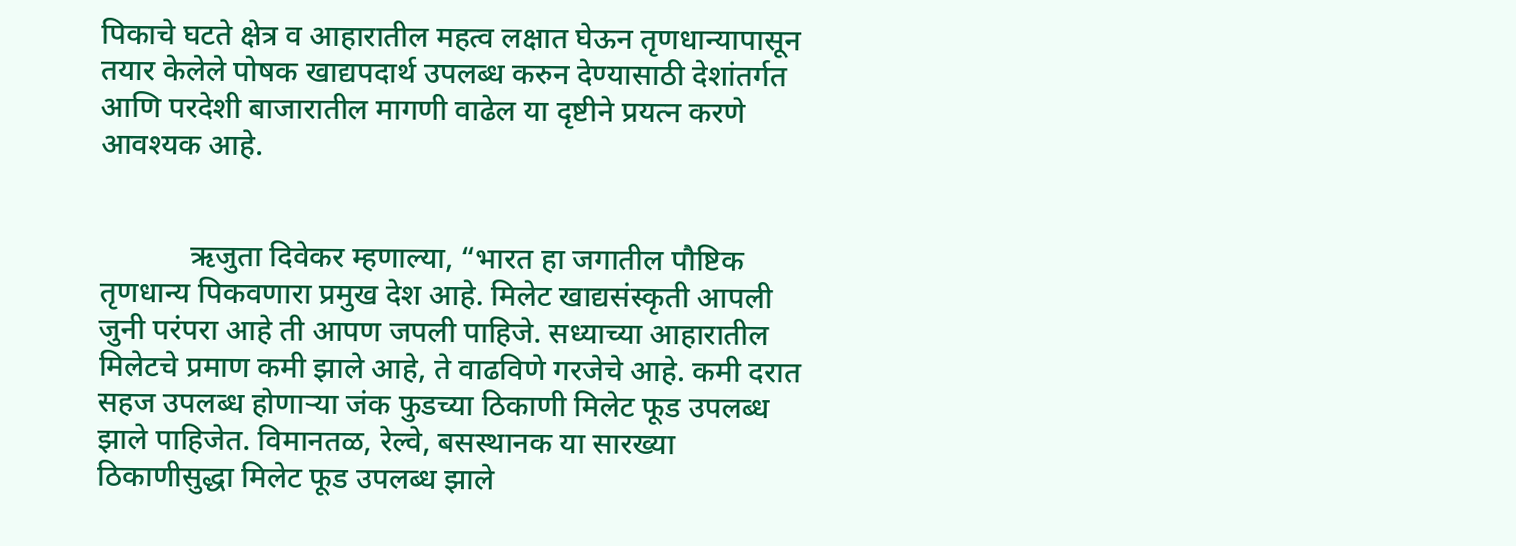पिकाचे घटते क्षेत्र व आहारातील महत्व लक्षात घेऊन तृणधान्यापासून तयार केलेले पोषक खाद्यपदार्थ उपलब्ध करुन देण्यासाठी देशांतर्गत आणि परदेशी बाजारातील मागणी वाढेल या दृष्टीने प्रयत्न करणे आवश्यक आहे.


            ऋजुता दिवेकर म्हणाल्या, “भारत हा जगातील पौष्टिक तृणधान्य पिकवणारा प्रमुख देश आहे. मिलेट खाद्यसंस्कृती आपली जुनी परंपरा आहे ती आपण जपली पाहिजे. सध्याच्या आहारातील मिलेटचे प्रमाण कमी झाले आहे, ते वाढविणे गरजेचे आहे. कमी दरात सहज उपलब्ध होणाऱ्या जंक फुडच्या ठिकाणी मिलेट फूड उपलब्ध झाले पाहिजेत. विमानतळ, रेल्वे, बसस्थानक या सारख्या ठिकाणीसुद्धा मिलेट फूड उपलब्ध झाले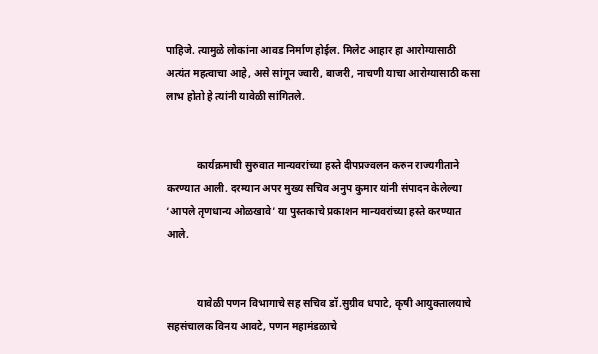पाहिजे. त्यामुळे लोकांना आवड निर्माण होईल. मिलेट आहार हा आरोग्यासाठी अत्यंत महत्वाचा आहे, असे सांगून ज्वारी, बाजरी, नाचणी याचा आरोग्यासाठी कसा लाभ होतो हे त्यांनी यावेळी सांगितले.


            कार्यक्रमाची सुरुवात मान्यवरांच्या हस्ते दीपप्रज्वलन करुन राज्यगीताने करण्यात आली. दरम्यान अपर मुख्य सचिव अनुप कुमार यांनी संपादन केलेल्या ‘आपले तृणधान्य ओळखावे’ या पुस्तकाचे प्रकाशन मान्यवरांच्या हस्ते करण्यात आले.


            यावेळी पणन विभागाचे सह सचिव डॉ.सुग्रीव धपाटे, कृषी आयुक्तालयाचे सहसंचालक विनय आवटे, पणन महामंडळाचे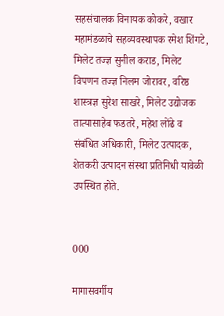सहसंचालक विनायक कोकरे, वखार महामंडळाचे सहव्यवस्थापक रमेश शिंगटे, मिलेट तज्ज्ञ सुनील कराड, मिलेट विपणन तज्ज्ञ निलम जोरावर, वरिष्ठ शास्त्रज्ञ सुरेश साखरे, मिलेट उद्योजक तात्यासाहेब फडतरे, महेश लोंढे व संबंधित अधिकारी, मिलेट उत्पादक, शेतकरी उत्पादन संस्था प्रतिनिधी यावेळी उपस्थित होते.


000

मागासवर्गीय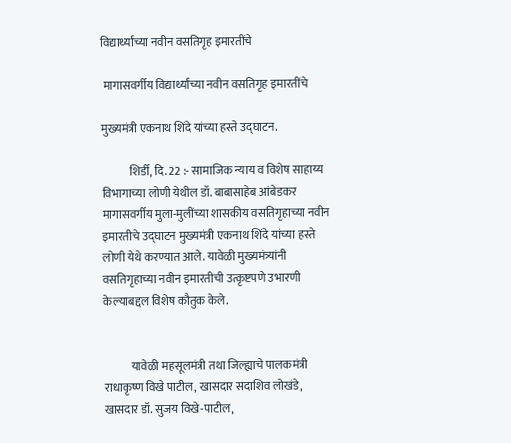विद्यार्थ्यांच्या नवीन वसतिगृह इमारतींचे

 मागासवर्गीय विद्यार्थ्यांच्या नवीन वसतिगृह इमारतींचे

मुख्यमंत्री एकनाथ शिंदे यांच्या हस्ते उद्घाटन.

            शिर्डी, दि. 22 :- सामाजिक न्याय व विशेष साहाय्य विभागाच्या लोणी येथील डॉ. बाबासाहेब आंबेडकर मागासवर्गीय मुला-मुलींच्या शासकीय वसतिगृहाच्या नवीन इमारतीचे उद्घाटन मुख्यमंत्री एकनाथ शिंदे यांच्या हस्ते लोणी येथे करण्यात आले. यावेळी मुख्यमंत्र्यांनी वसतिगृहाच्या नवीन इमारतीची उत्कृष्टपणे उभारणी केल्याबद्दल विशेष कौतुक केले.


            यावेळी महसूलमंत्री तथा जिल्ह्याचे पालकमंत्री राधाकृष्ण विखे पाटील, खासदार सदाशिव लोखंडे, खासदार डॉ. सुजय विखे-पाटील,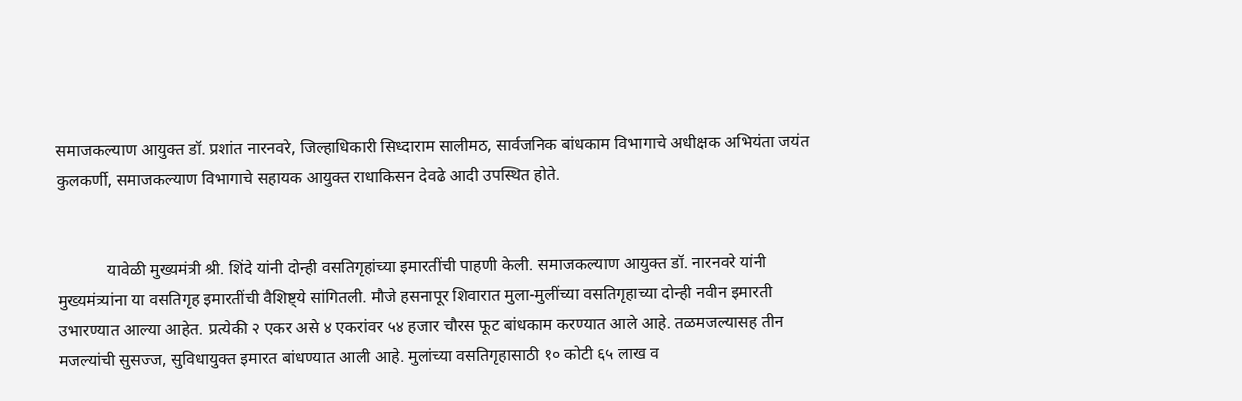समाजकल्याण आयुक्त डॉ. प्रशांत नारनवरे, जिल्हाधिकारी सिध्दाराम सालीमठ, सार्वजनिक बांधकाम विभागाचे अधीक्षक अभियंता जयंत कुलकर्णी, समाजकल्याण विभागाचे सहायक आयुक्त राधाकिसन देवढे आदी उपस्थित होते.


            यावेळी मुख्यमंत्री श्री. शिंदे यांनी दोन्ही वसतिगृहांच्या इमारतींची पाहणी केली‌. समाजकल्याण आयुक्त डॉ. नारनवरे यांनी मुख्यमंत्र्यांना या वसतिगृह इमारतींची वैशिष्ट्ये सांगितली‌. मौजे हसनापूर शिवारात मुला-मुलींच्या वसतिगृहाच्या दोन्ही नवीन इमारती उभारण्यात आल्या आहेत. प्रत्येकी २ एकर असे ४ एकरांवर ५४ हजार चौरस फूट बांधकाम करण्यात आले आहे. तळमजल्यासह तीन मजल्यांची सुसज्ज, सुविधायुक्त इमारत बांधण्यात आली आहे. मुलांच्या वसतिगृहासाठी १० कोटी ६५ लाख व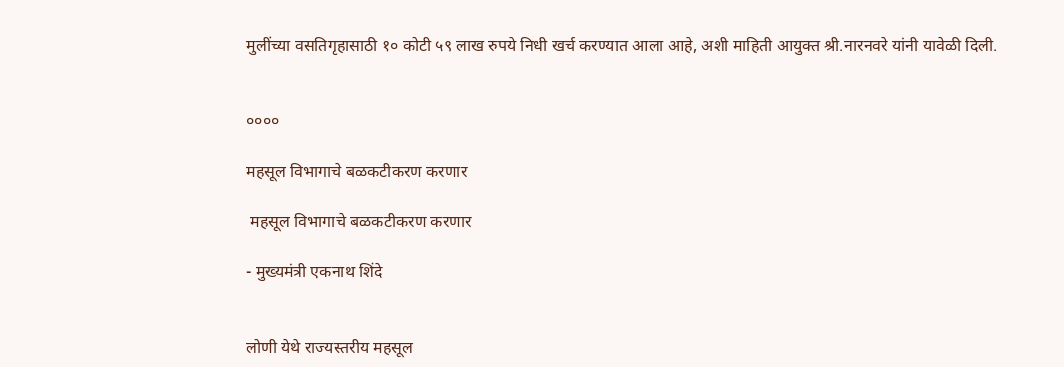मुलींच्या वसतिगृहासाठी १० कोटी ५९ लाख रुपये निधी खर्च करण्यात आला आहे, अशी माहिती आयुक्त श्री.नारनवरे यांनी यावेळी दिली.


००००

महसूल विभागाचे बळकटीकरण करणार

 महसूल विभागाचे बळकटीकरण करणार

- मुख्यमंत्री एकनाथ शिंदे


लोणी येथे राज्यस्तरीय महसूल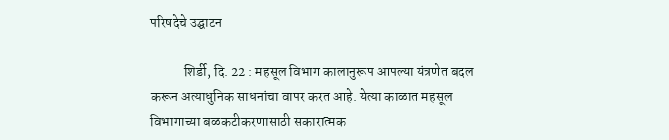परिषदेचे उद्घाटन

            शिर्डी, दि. 22 : महसूल विभाग कालानुरूप आपल्या यंत्रणेत बदल करून अत्याधुनिक साधनांचा वापर करत आहे. येत्या काळात महसूल विभागाच्या बळकटीकरणासाठी सकारात्मक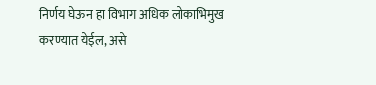निर्णय घेऊन हा विभाग अधिक लोकाभिमुख करण्यात येईल, असे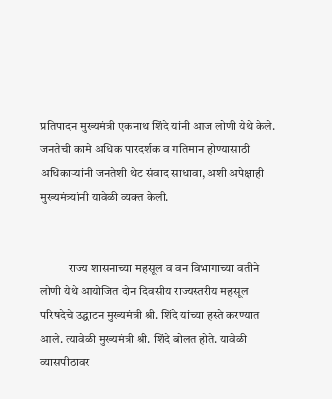प्रतिपादन मुख्यमंत्री एकनाथ शिंदे यांनी आज लोणी येथे केले. जनतेची कामे अधिक पारदर्शक व गतिमान होण्यासाठी अधिकाऱ्यांनी जनतेशी थेट संवाद साधावा, अशी अपेक्षाही मुख्यमंत्र्यांनी यावेळी व्यक्त केली.


            राज्य शासनाच्या महसूल व वन विभागाच्या वतीने लोणी येथे आयोजित दोन दिवसीय राज्यस्तरीय महसूल परिषदेचे उद्घाटन मुख्यमंत्री श्री. शिंदे यांच्या हस्ते करण्यात आले. त्यावेळी मुख्यमंत्री श्री. शिंदे बोलत होते. यावेळी व्यासपीठावर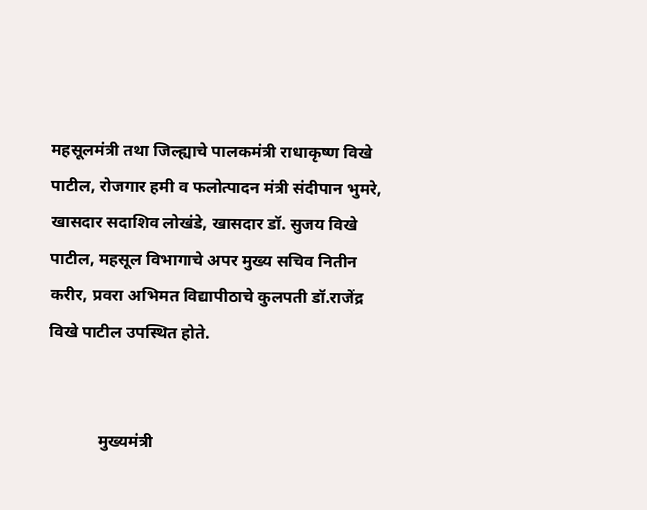महसूलमंत्री तथा जिल्ह्याचे पालकमंत्री राधाकृष्ण विखे पाटील, रोजगार हमी व फलोत्पादन मंत्री संदीपान भुमरे, खासदार सदाशिव लोखंडे, खासदार डॉ. सुजय विखे पाटील, महसूल विभागाचे अपर मुख्य सचिव नितीन करीर, प्रवरा अभिमत विद्यापीठाचे कुलपती डॉ.राजेंद्र विखे पाटील उपस्थित होते.


            मुख्यमंत्री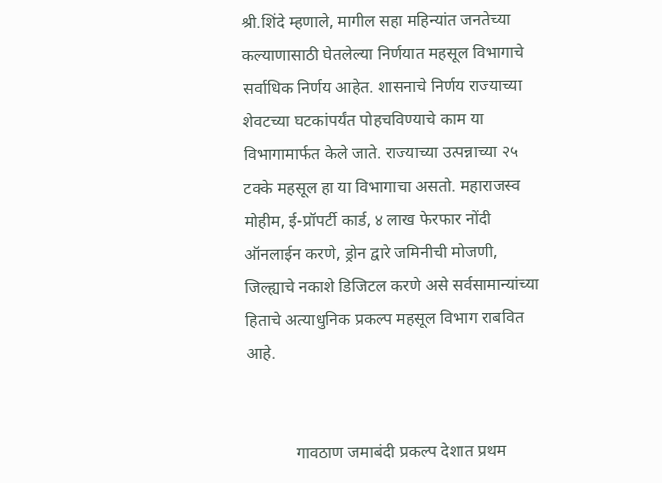श्री.शिंदे म्हणाले, मागील सहा महिन्यांत जनतेच्या कल्याणासाठी घेतलेल्या निर्णयात महसूल विभागाचे सर्वाधिक निर्णय आहेत. शासनाचे निर्णय राज्याच्या शेवटच्या घटकांपर्यंत पोहचविण्याचे काम या विभागामार्फत केले जाते. राज्याच्या उत्पन्नाच्या २५ टक्के महसूल हा या विभागाचा असतो. महाराजस्व मोहीम, ई-प्रॉपर्टी कार्ड, ४ लाख फेरफार नोंदी ऑनलाईन करणे, ड्रोन द्वारे जमिनीची मोजणी, जिल्ह्याचे नकाशे डिजिटल करणे असे सर्वसामान्यांच्या हिताचे अत्याधुनिक प्रकल्प महसूल विभाग राबवित आहे.


            गावठाण जमाबंदी प्रकल्प देशात प्रथम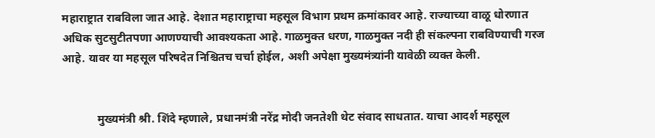महाराष्ट्रात राबविला जात आहे. देशात महाराष्ट्राचा महसूल विभाग प्रथम क्रमांकावर आहे. राज्याच्या वाळू धोरणात अधिक सुटसुटीतपणा आणण्याची आवश्यकता आहे. गाळमुक्त धरण, गाळमुक्त नदी ही संकल्पना राबविण्याची गरज आहे. यावर या महसूल परिषदेत निश्चितच चर्चा होईल‌, अशी अपेक्षा मुख्यमंत्र्यांनी यावेळी व्यक्त केली.


            मुख्यमंत्री श्री. शिंदे म्हणाले, प्रधानमंत्री नरेंद्र मोदी जनतेशी थेट संवाद साधतात. याचा आदर्श महसूल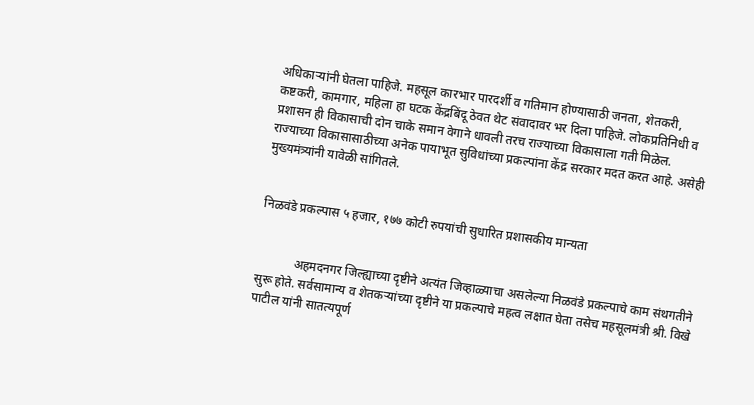अधिकाऱ्यांनी घेतला पाहिजे. महसूल कारभार पारदर्शी व गतिमान होण्यासाठी जनता, शेतकरी, कष्टकरी, कामगार, महिला हा घटक केंद्रबिंदू ठेवत थेट संवादावर भर दिला पाहिजे. लोकप्रतिनिधी व प्रशासन ही विकासाची दोन चाके समान वेगाने धावली तरच राज्याच्या विकासाला गती मिळेल. राज्याच्या विकासासाठीच्या अनेक पायाभूत सुविधांच्या प्रकल्पांना केंद्र सरकार मदत करत आहे. असेही मुख्यमंत्र्यांनी यावेळी सांगितले.


निळवंडे प्रकल्पास ५ हजार, १७७ कोटी रुपयांची सुधारित प्रशासकीय मान्यता


            अहमदनगर जिल्ह्याच्या दृष्टीने अत्यंत जिव्हाळ्याचा असलेल्या निळवंडे प्रकल्पाचे काम संथगतीने सुरू होते. सर्वसामान्य व शेतकऱ्यांच्या दृष्टीने या प्रकल्पाचे महत्व लक्षात घेता तसेच महसूलमंत्री श्री. विखे पाटील यांनी सातत्यपूर्ण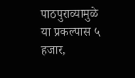पाठपुराव्यामुळे या प्रकल्पास ५ हजार,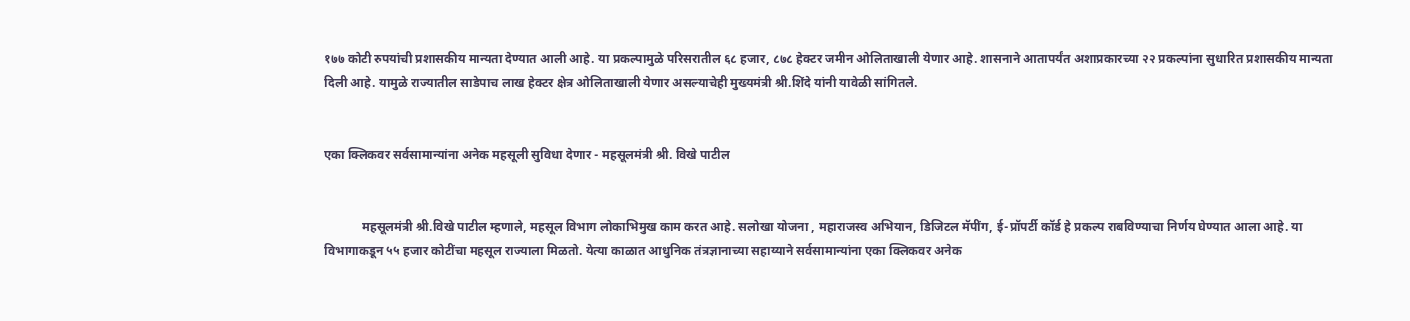१७७ कोटी रुपयांची प्रशासकीय मान्यता देण्यात आली आहे. या प्रकल्पामुळे परिसरातील ६८ हजार, ८७८ हेक्टर जमीन ओलिताखाली येणार आहे. शासनाने आतापर्यंत अशाप्रकारच्या २२ प्रकल्पांना सुधारित प्रशासकीय मान्यता दिली आहे. यामुळे राज्यातील साडेपाच लाख हेक्टर क्षेत्र ओलिताखाली येणार असल्याचेही मुख्यमंत्री श्री.शिंदे यांनी यावेळी सांगितले.


एका क्लिकवर सर्वसामान्यांना अनेक महसूली सुविधा देणार - महसूलमंत्री श्री. विखे पाटील


            महसूलमंत्री श्री.विखे पाटील म्हणाले, महसूल विभाग लोकाभिमुख काम करत आहे‌. सलोखा योजना , महाराजस्व अभियान, डिजिटल मॅपींग, ई-प्रॉपर्टी कॉर्ड हे प्रकल्प राबविण्याचा निर्णय घेण्यात आला आहे. या विभागाकडून ५५ हजार कोटींचा महसूल राज्याला मिळतो. येत्या काळात आधुनिक तंत्रज्ञानाच्या सहाय्याने सर्वसामान्यांना एका क्लिकवर अनेक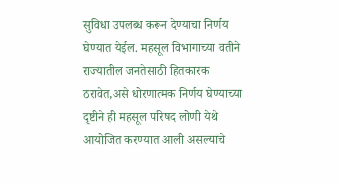सुविधा उपलब्ध करून देण्याचा निर्णय घेण्यात येईल. महसूल विभागाच्या वतीने राज्यातील जनतेसाठी हितकारक ठरावेत,असे धोरणात्मक निर्णय घेण्याच्या दृष्टीने ही महसूल परिषद लोणी येथे आयोजित करण्यात आली असल्याचे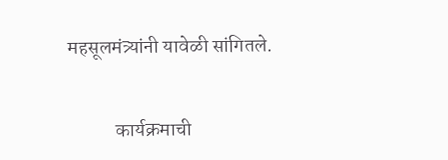महसूलमंत्र्यांनी यावेळी सांगितले.


            कार्यक्रमाची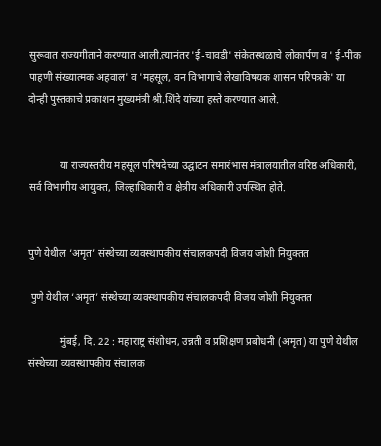सुरूवात राज्यगीताने करण्यात आली.त्यानंतर 'ई-चावडी' संकेतस्थळाचे लोकार्पण व ' ई-पीक पाहणी संख्यात्मक अहवाल' व 'महसूल, वन विभागाचे लेखाविषयक शासन परिपत्रके' या दोन्ही पुस्तकाचे प्रकाशन मुख्यमंत्री श्री.शिंदे यांच्या हस्ते करण्यात आले.


            या राज्यस्तरीय महसूल परिषदेच्या उद्घाटन समारंभास मंत्रालयातील वरिष्ठ अधिकारी, सर्व विभागीय आयुक्त, जिल्हाधिकारी व क्षेत्रीय अधिकारी उपस्थित होते.


पुणे येथील ‘अमृत’ संस्थेच्या व्यवस्थापकीय संचालकपदी विजय जोशी नियुक्तत

 पुणे येथील ‘अमृत’ संस्थेच्या व्यवस्थापकीय संचालकपदी विजय जोशी नियुक्तत

            मुंबई, दि. 22 : महाराष्ट्र संशोधन, उन्नती व प्रशिक्षण प्रबोधनी (अमृत) या पुणे येथील संस्थेच्या व्यवस्थापकीय संचालक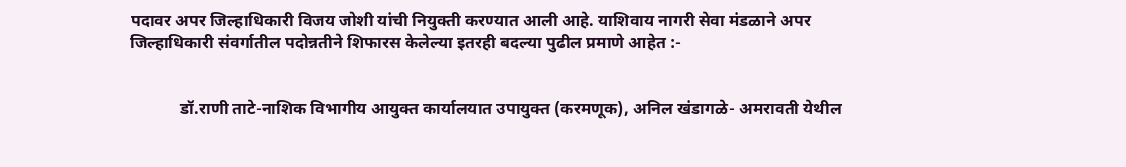पदावर अपर जिल्हाधिकारी विजय जोशी यांची नियुक्ती करण्यात आली आहे. याशिवाय नागरी सेवा मंडळाने अपर जिल्हाधिकारी संवर्गातील पदोन्नतीने शिफारस केलेल्या इतरही बदल्या पुढील प्रमाणे आहेत :-


            डॉ.राणी ताटे-नाशिक विभागीय आयुक्त कार्यालयात उपायुक्त (करमणूक), अनिल खंडागळे- अमरावती येथील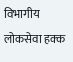विभागीय लोकसेवा हक्क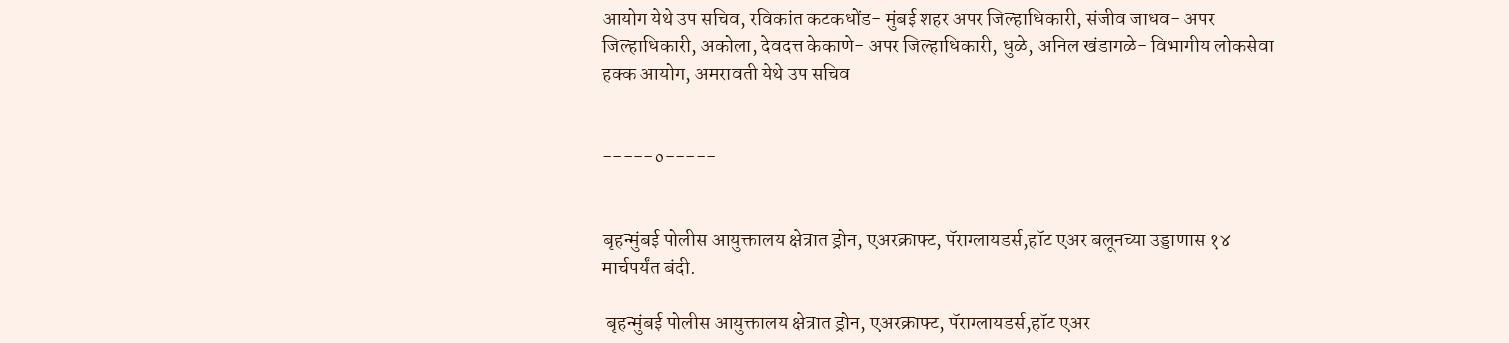आयोग येथे उप सचिव, रविकांत कटकधोंड- मुंबई शहर अपर जिल्हाधिकारी, संजीव जाधव- अपर जिल्हाधिकारी, अकोला, देवदत्त केकाणे- अपर जिल्हाधिकारी, धुळे, अनिल खंडागळे- विभागीय लोकसेवा हक्क आयोग, अमरावती येथे उप सचिव


-----०-----


बृहन्मुंबई पोलीस आयुक्तालय क्षेत्रात ड्रोन, एअरक्राफ्ट, पॅराग्लायडर्स,हॉट एअर बलूनच्या उड्डाणास १४ मार्चपर्यंत बंदी.

 बृहन्मुंबई पोलीस आयुक्तालय क्षेत्रात ड्रोन, एअरक्राफ्ट, पॅराग्लायडर्स,हॉट एअर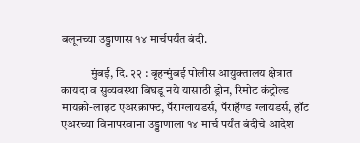बलूनच्या उड्डाणास १४ मार्चपर्यंत बंदी.

            मुंबई, दि. २२ : बृहन्मुंबई पोलीस आयुक्तालय क्षेत्रात कायदा व सुव्यवस्था बिघडू नये यासाठी ड्रोन, रिमोट कंट्रोल्ड मायक्रो-लाइट एअरक्राफ्ट, पॅराग्लायडर्स, पॅराहॅण्ड ग्लायडर्स, हॉट एअरच्या विनापरवाना उड्डाणाला १४ मार्च पर्यंत बंदीचे आदेश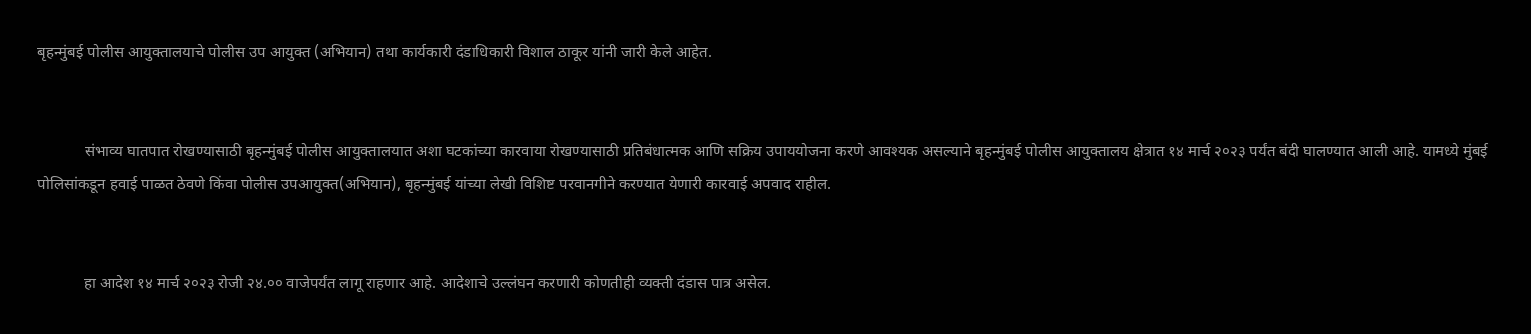बृहन्मुंबई पोलीस आयुक्तालयाचे पोलीस उप आयुक्त (अभियान) तथा कार्यकारी दंडाधिकारी विशाल ठाकूर यांनी जारी केले आहेत.


            संभाव्य घातपात रोखण्यासाठी बृहन्मुंबई पोलीस आयुक्तालयात अशा घटकांच्या कारवाया रोखण्यासाठी प्रतिबंधात्मक आणि सक्रिय उपाययोजना करणे आवश्यक असल्याने बृहन्मुंबई पोलीस आयुक्तालय क्षेत्रात १४ मार्च २०२३ पर्यंत बंदी घालण्यात आली आहे. यामध्ये मुंबई पोलिसांकडून हवाई पाळत ठेवणे किंवा पोलीस उपआयुक्त(अभियान), बृहन्मुंबई यांच्या लेखी विशिष्ट परवानगीने करण्यात येणारी कारवाई अपवाद राहील.


            हा आदेश १४ मार्च २०२३ रोजी २४.०० वाजेपर्यंत लागू राहणार आहे. आदेशाचे उल्लंघन करणारी कोणतीही व्यक्ती दंडास पात्र असेल.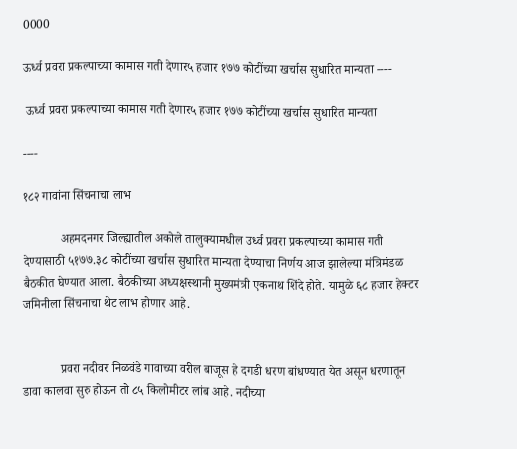0000

ऊर्ध्व प्रवरा प्रकल्पाच्या कामास गती देणार५ हजार १७७ कोटींच्या खर्चास सुधारित मान्यता ----

 ऊर्ध्व प्रवरा प्रकल्पाच्या कामास गती देणार५ हजार १७७ कोटींच्या खर्चास सुधारित मान्यता

----

१८२ गावांना सिंचनाचा लाभ

            अहमदनगर जिल्ह्यातील अकोले तालुक्यामधील उर्ध्व प्रवरा प्रकल्पाच्या कामास गती देण्यासाठी ५१७७.३८ कोटींच्या खर्चास सुधारित मान्यता देण्याचा निर्णय आज झालेल्या मंत्रिमंडळ बैठकीत घेण्यात आला. बैठकीच्या अध्यक्षस्थानी मुख्यमंत्री एकनाथ शिंदे होते. यामुळे ६८ हजार हेक्टर जमिनीला सिंचनाचा थेट लाभ होणार आहे.


            प्रवरा नदीवर निळवंडे गावाच्या वरील बाजूस हे दगडी धरण बांधण्यात येत असून धरणातून डावा कालवा सुरु होऊन तो ८५ किलोमीटर लांब आहे. नदीच्या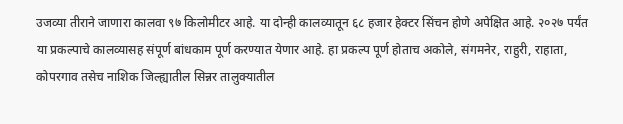उजव्या तीराने जाणारा कालवा ९७ किलोमीटर आहे. या दोन्ही कालव्यातून ६८ हजार हेक्टर सिंचन होणे अपेक्षित आहे. २०२७ पर्यंत या प्रकल्पाचे कालव्यासह संपूर्ण बांधकाम पूर्ण करण्यात येणार आहे. हा प्रकल्प पूर्ण होताच अकोले, संगमनेर, राहुरी, राहाता, कोपरगाव तसेच नाशिक जिल्ह्यातील सिन्नर तालुक्यातील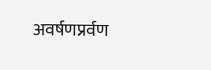अवर्षणप्रर्वण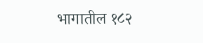भागातील १८२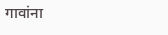गावांना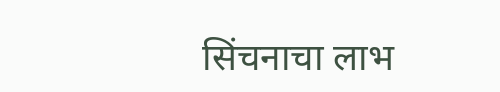सिंचनाचा लाभ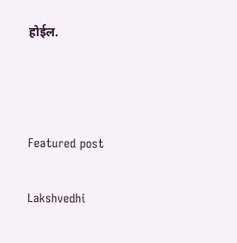होईल.



Featured post

Lakshvedhi